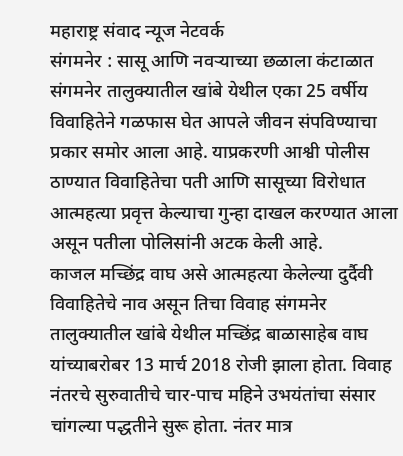महाराष्ट्र संवाद न्यूज नेटवर्क
संगमनेर : सासू आणि नवऱ्याच्या छळाला कंटाळात संगमनेर तालुक्यातील खांबे येथील एका 25 वर्षीय विवाहितेने गळफास घेत आपले जीवन संपविण्याचा प्रकार समोर आला आहे. याप्रकरणी आश्वी पोलीस ठाण्यात विवाहितेचा पती आणि सासूच्या विरोधात आत्महत्या प्रवृत्त केल्याचा गुन्हा दाखल करण्यात आला असून पतीला पोलिसांनी अटक केली आहे.
काजल मच्छिंद्र वाघ असे आत्महत्या केलेल्या दुर्दैवी विवाहितेचे नाव असून तिचा विवाह संगमनेर तालुक्यातील खांबे येथील मच्छिंद्र बाळासाहेब वाघ यांच्याबरोबर 13 मार्च 2018 रोजी झाला होता. विवाह नंतरचे सुरुवातीचे चार-पाच महिने उभयंतांचा संसार चांगल्या पद्धतीने सुरू होता. नंतर मात्र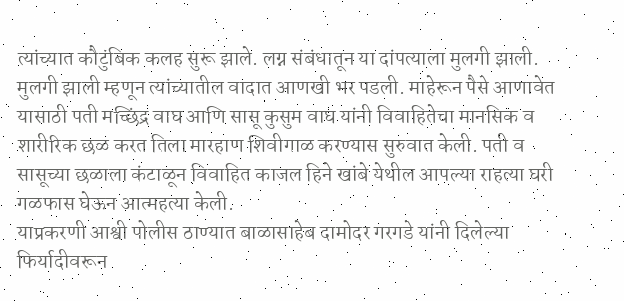त्यांच्यात कौटुंबिक कलह सुरू झाले. लग्न संबंधातून या दांपत्याला मुलगी झाली.
मुलगी झाली म्हणून त्यांच्यातील वादात आणखी भर पडली. माहेरून पैसे आणावेत यासाठी पती मच्छिंद्र वाघ आणि सासू कुसुम वाघ यांनी विवाहितेचा मानसिक व शारीरिक छळ करत तिला मारहाण शिवीगाळ करण्यास सुरुवात केली. पती व सासूच्या छळाला कंटाळून विवाहित काजल हिने खांबे येथील आपल्या राहत्या घरी गळफास घेऊन आत्महत्या केली.
याप्रकरणी आश्वी पोलीस ठाण्यात बाळासाहेब दामोदर गरगडे यांनी दिलेल्या फिर्यादीवरून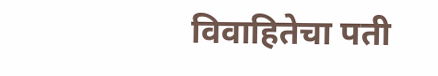विवाहितेचा पती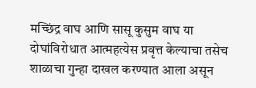मच्छिंद्र वाघ आणि सासू कुसुम वाघ या दोघांविरोधात आत्महत्येस प्रवृत्त केल्याचा तसेच शाळाचा गुन्हा दाखल करण्यात आला असून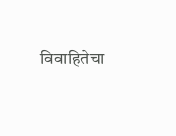विवाहितेचा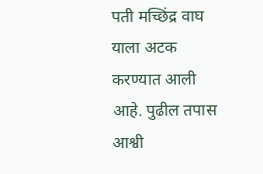पती मच्छिंद्र वाघ याला अटक करण्यात आली आहे. पुढील तपास आश्वी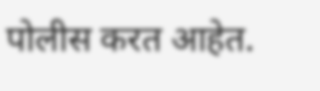पोलीस करत आहेत.